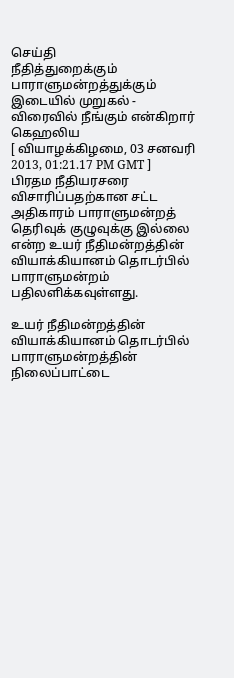செய்தி
நீதித்துறைக்கும் பாராளுமன்றத்துக்கும் இடையில் முறுகல் - விரைவில் நீங்கும் என்கிறார் கெஹலிய
[ வியாழக்கிழமை, 03 சனவரி 2013, 01:21.17 PM GMT ]
பிரதம நீதியரசரை விசாரிப்பதற்கான சட்ட அதிகாரம் பாராளுமன்றத் தெரிவுக் குழுவுக்கு இல்லை என்ற உயர் நீதிமன்றத்தின் வியாக்கியானம் தொடர்பில் பாராளுமன்றம் பதிலளிக்கவுள்ளது.

உயர் நீதிமன்றத்தின் வியாக்கியானம் தொடர்பில் பாராளுமன்றத்தின் நிலைப்பாட்டை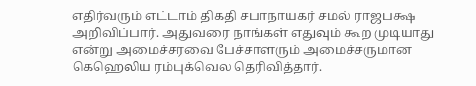எதிர்வரும் எட்டாம் திகதி சபாநாயகர் சமல் ராஜபக்ஷ அறிவிப்பார். அதுவரை நாங்கள் எதுவும் கூற முடியாது என்று அமைச்சரவை பேச்சாளரும் அமைச்சருமான கெஹெலிய ரம்புக்வெல தெரிவித்தார்.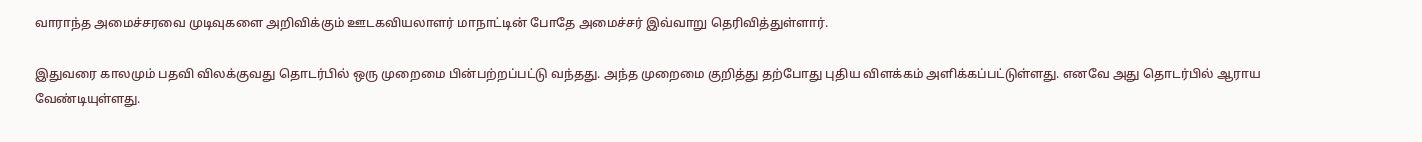வாராந்த அமைச்சரவை முடிவுகளை அறிவிக்கும் ஊடகவியலாளர் மாநாட்டின் போதே அமைச்சர் இவ்வாறு தெரிவித்துள்ளார்.

இதுவரை காலமும் பதவி விலக்குவது தொடர்பில் ஒரு முறைமை பின்பற்றப்பட்டு வந்தது. அந்த முறைமை குறித்து தற்போது புதிய விளக்கம் அளிக்கப்பட்டுள்ளது. எனவே அது தொடர்பில் ஆராய வேண்டியுள்ளது.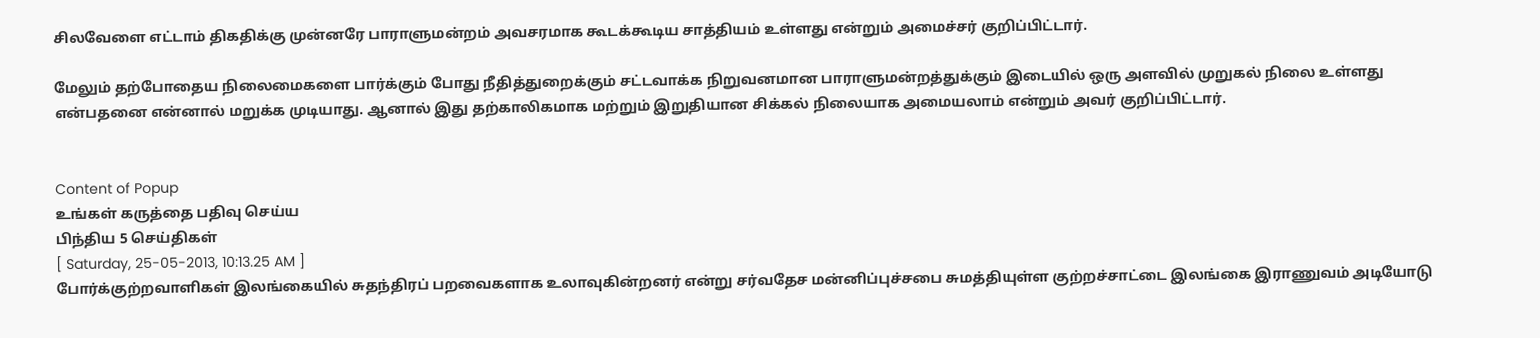சிலவேளை எட்டாம் திகதிக்கு முன்னரே பாராளுமன்றம் அவசரமாக கூடக்கூடிய சாத்தியம் உள்ளது என்றும் அமைச்சர் குறிப்பிட்டார்.

மேலும் தற்போதைய நிலைமைகளை பார்க்கும் போது நீதித்துறைக்கும் சட்டவாக்க நிறுவனமான பாராளுமன்றத்துக்கும் இடையில் ஒரு அளவில் முறுகல் நிலை உள்ளது என்பதனை என்னால் மறுக்க முடியாது. ஆனால் இது தற்காலிகமாக மற்றும் இறுதியான சிக்கல் நிலையாக அமையலாம் என்றும் அவர் குறிப்பிட்டார்.


Content of Popup
உங்கள் கருத்தை பதிவு செய்ய
பிந்திய 5 செய்திகள்
[ Saturday, 25-05-2013, 10:13.25 AM ]
போர்க்குற்றவாளிகள் இலங்கையில் சுதந்திரப் பறவைகளாக உலாவுகின்றனர் என்று சர்வதேச மன்னிப்புச்சபை சுமத்தியுள்ள குற்றச்சாட்டை இலங்கை இராணுவம் அடியோடு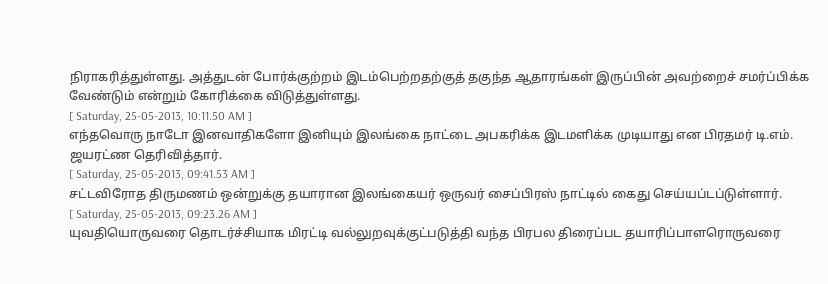நிராகரித்துள்ளது. அத்துடன் போர்க்குற்றம் இடம்பெற்றதற்குத் தகுந்த ஆதாரங்கள் இருப்பின் அவற்றைச் சமர்ப்பிக்க வேண்டும் என்றும் கோரிக்கை விடுத்துள்ளது.
[ Saturday, 25-05-2013, 10:11.50 AM ]
எந்தவொரு நாடோ இனவாதிகளோ இனியும் இலங்கை நாட்டை அபகரிக்க இடமளிக்க முடியாது என பிரதமர் டி.எம். ஜயரட்ண தெரிவித்தார்.
[ Saturday, 25-05-2013, 09:41.53 AM ]
சட்டவிரோத திருமணம் ஒன்றுக்கு தயாரான இலங்கையர் ஒருவர் சைப்பிரஸ் நாட்டில் கைது செய்யப்டப்டுள்ளார்.
[ Saturday, 25-05-2013, 09:23.26 AM ]
யுவதியொருவரை தொடர்ச்சியாக மிரட்டி வல்லுறவுக்குட்படுத்தி வந்த பிரபல திரைப்பட தயாரிப்பாளரொருவரை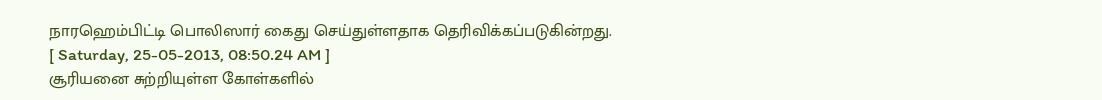நாரஹெம்பிட்டி பொலிஸார் கைது செய்துள்ளதாக தெரிவிக்கப்படுகின்றது.
[ Saturday, 25-05-2013, 08:50.24 AM ]
சூரியனை சுற்றியுள்ள கோள்களில்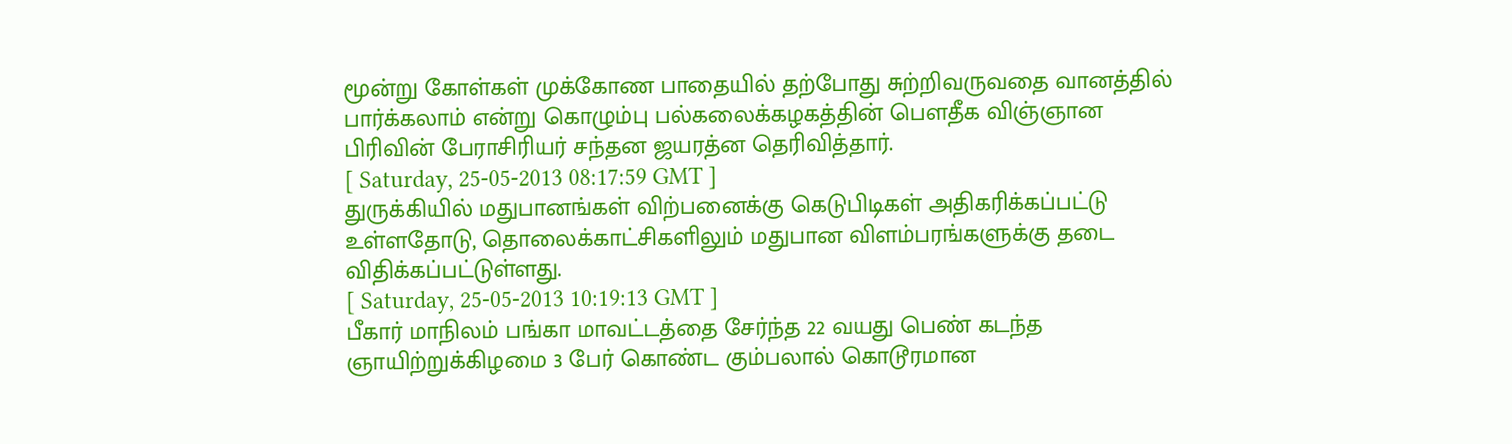மூன்று கோள்கள் முக்கோண பாதையில் தற்போது சுற்றிவருவதை வானத்தில் பார்க்கலாம் என்று கொழும்பு பல்கலைக்கழகத்தின் பௌதீக விஞ்ஞான பிரிவின் பேராசிரியர் சந்தன ஜயரத்ன தெரிவித்தார்.
[ Saturday, 25-05-2013 08:17:59 GMT ]
துருக்கியில் மதுபானங்கள் விற்பனைக்கு கெடுபிடிகள் அதிகரிக்கப்பட்டு உள்ளதோடு, தொலைக்காட்சிகளிலும் மதுபான விளம்பரங்களுக்கு தடை விதிக்கப்பட்டுள்ளது.
[ Saturday, 25-05-2013 10:19:13 GMT ]
பீகார் மாநிலம் பங்கா மாவட்டத்தை சேர்ந்த 22 வயது பெண் கடந்த ஞாயிற்றுக்கிழமை 3 பேர் கொண்ட கும்பலால் கொடூரமான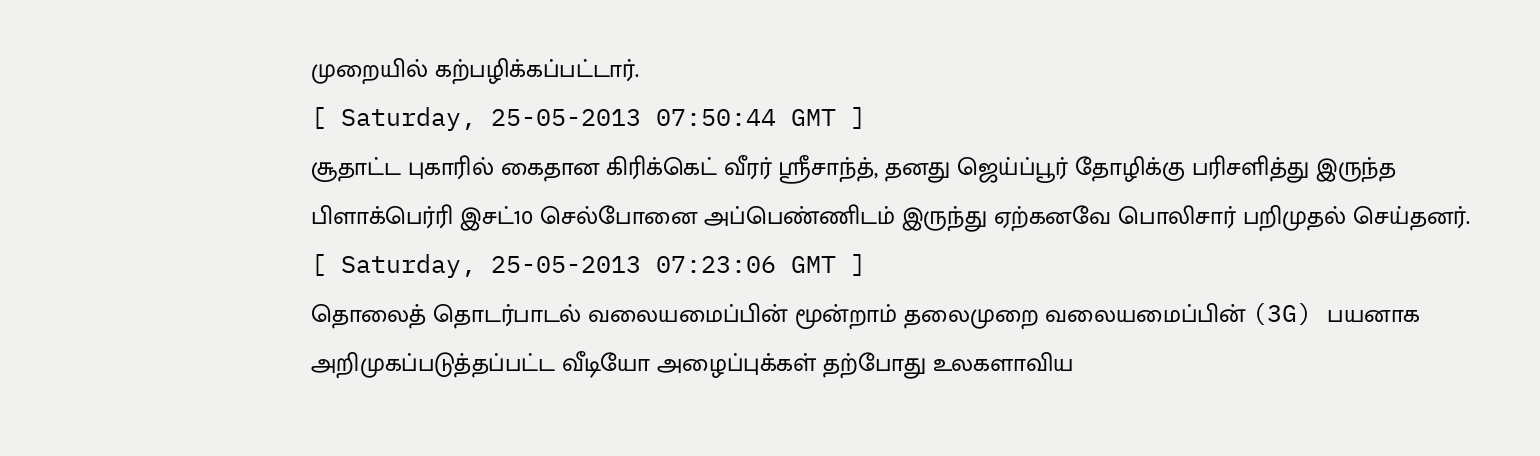முறையில் கற்பழிக்கப்பட்டார்.
[ Saturday, 25-05-2013 07:50:44 GMT ]
சூதாட்ட புகாரில் கைதான கிரிக்கெட் வீரர் ஸ்ரீசாந்த், தனது ஜெய்ப்பூர் தோழிக்கு பரிசளித்து இருந்த பிளாக்பெர்ரி இசட்10 செல்போனை அப்பெண்ணிடம் இருந்து ஏற்கனவே பொலிசார் பறிமுதல் செய்தனர்.
[ Saturday, 25-05-2013 07:23:06 GMT ]
தொலைத் தொடர்பாடல் வலையமைப்பின் மூன்றாம் தலைமுறை வலையமைப்பின் (3G) பயனாக அறிமுகப்படுத்தப்பட்ட வீடியோ அழைப்புக்கள் தற்போது உலகளாவிய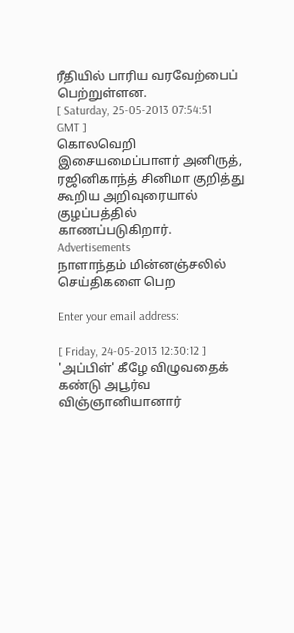ரீதியில் பாரிய வரவேற்பைப் பெற்றுள்ளன.
[ Saturday, 25-05-2013 07:54:51 GMT ]
கொலவெறி இசையமைப்பாளர் அனிருத், ரஜினிகாந்த் சினிமா குறித்து கூறிய அறிவுரையால் குழப்பத்தில் காணப்படுகிறார்.
Advertisements
நாளாந்தம் மின்னஞ்சலில் செய்திகளை பெற

Enter your email address:

[ Friday, 24-05-2013 12:30:12 ]
'அப்பிள்' கீழே விழுவதைக் கண்டு அபூர்வ விஞ்ஞானியானார்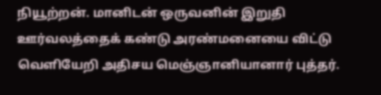நியூற்றன். மானிடன் ஒருவனின் இறுதி ஊர்வலத்தைக் கண்டு அரண்மனையை விட்டு வெளியேறி அதிசய மெஞ்ஞானியானார் புத்தர்.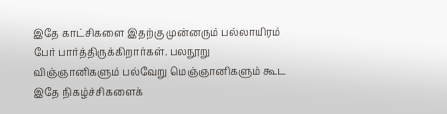இதே காட்சிகளை இதற்கு முன்னரும் பல்லாயிரம் பேர் பார்த்திருக்கிறார்கள். பலநூறு விஞ்ஞானிகளும் பல்வேறு மெஞ்ஞானிகளும் கூட இதே நிகழ்ச்சிகளைக்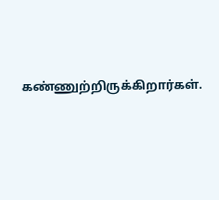கண்ணுற்றிருக்கிறார்கள்.